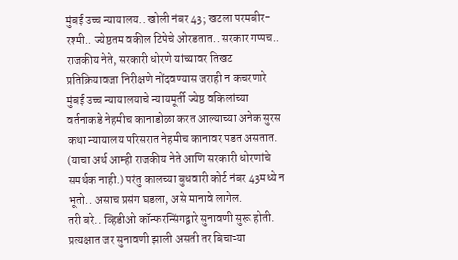मुंबई उच्च न्यायालय.. खोली नंबर 43; खटला परमबीर-रश्मी.. ज्येष्ठतम वकील टिपेचे ओरडतात.. सरकार गप्पच..
राजकीय नेते, सरकारी धोरणे यांच्यावर तिखट प्रतिक्रियावजा निरीक्षणे नोंदवण्यास जराही न कचरणारे मुंबई उच्च न्यायालयाचे न्यायमूर्ती ज्येष्ठ वकिलांच्या वर्तनाकडे नेहमीच कानाडोळा करत आल्याच्या अनेक सुरस कथा न्यायालय परिसरात नेहमीच कानावर पडत असतात. (याचा अर्थ आम्ही राजकीय नेते आणि सरकारी धोरणांचे समर्थक नाही.) परंतु कालच्या बुधवारी कोर्ट नंबर 43मध्ये न भूतो.. असाच प्रसंग घडला, असे मानावे लागेल.
तरी बरे.. व्हिडीओ कॉन्फरन्सिंगद्वारे सुनावणी सुरू होती. प्रत्यक्षात जर सुनावणी झाली असती तर बिचाऱ्या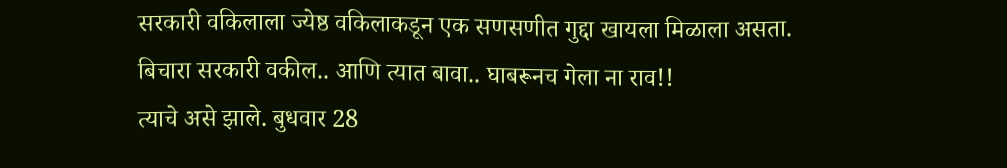सरकारी वकिलाला ज्येष्ठ वकिलाकडून एक सणसणीत गुद्दा खायला मिळाला असता. बिचारा सरकारी वकील.. आणि त्यात बावा.. घाबरूनच गेला ना राव!!
त्याचे असे झाले. बुधवार 28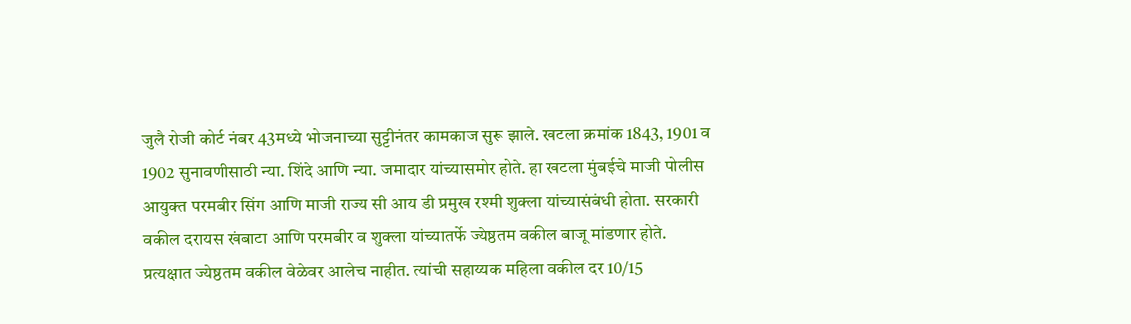जुलै रोजी कोर्ट नंबर 43मध्ये भोजनाच्या सुट्टीनंतर कामकाज सुरू झाले. खटला क्रमांक 1843, 1901 व 1902 सुनावणीसाठी न्या. शिंदे आणि न्या. जमादार यांच्यासमोर होते. हा खटला मुंबईचे माजी पोलीस आयुक्त परमबीर सिंग आणि माजी राज्य सी आय डी प्रमुख रश्मी शुक्ला यांच्यासंबंधी होता. सरकारी वकील दरायस खंबाटा आणि परमबीर व शुक्ला यांच्यातर्फे ज्येष्ठतम वकील बाजू मांडणार होते.
प्रत्यक्षात ज्येष्ठतम वकील वेळेवर आलेच नाहीत. त्यांची सहाय्यक महिला वकील दर 10/15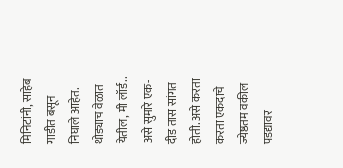मिनिटांनी, साहेब गाडीत बसून निघाले आहेत. थोड्याच वेळात येतील, मी लॉर्ड.. असे सुमारे एक-दीड तास सांगत होती. असे करता करता एकदाचे ज्येष्ठतम वकील पडद्यावर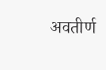अवतीर्ण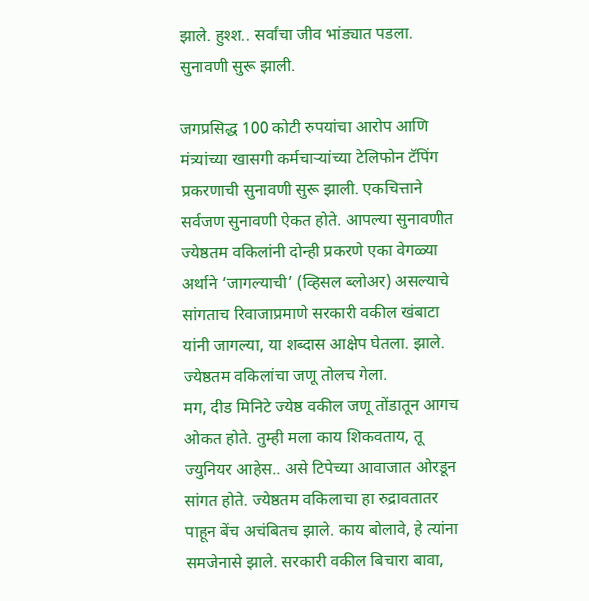झाले. हुश्श.. सर्वांचा जीव भांड्यात पडला. सुनावणी सुरू झाली.

जगप्रसिद्ध 100 कोटी रुपयांचा आरोप आणि मंत्र्यांच्या खासगी कर्मचाऱ्यांच्या टेलिफोन टॅपिंग प्रकरणाची सुनावणी सुरू झाली. एकचित्ताने सर्वजण सुनावणी ऐकत होते. आपल्या सुनावणीत ज्येष्ठतम वकिलांनी दोन्ही प्रकरणे एका वेगळ्या अर्थाने ‘जागल्याची’ (व्हिसल ब्लोअर) असल्याचे सांगताच रिवाजाप्रमाणे सरकारी वकील खंबाटा यांनी जागल्या, या शब्दास आक्षेप घेतला. झाले. ज्येष्ठतम वकिलांचा जणू तोलच गेला.
मग, दीड मिनिटे ज्येष्ठ वकील जणू तोंडातून आगच ओकत होते. तुम्ही मला काय शिकवताय, तू ज्युनियर आहेस.. असे टिपेच्या आवाजात ओरडून सांगत होते. ज्येष्ठतम वकिलाचा हा रुद्रावतातर पाहून बेंच अचंबितच झाले. काय बोलावे, हे त्यांना समजेनासे झाले. सरकारी वकील बिचारा बावा,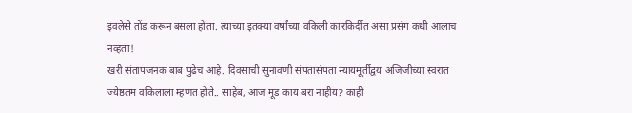इवलेसे तोंड करून बसला होता. त्याच्या इतक्या वर्षांच्या वकिली कारकिर्दीत असा प्रसंग कधी आलाच नव्हता!
खरी संतापजनक बाब पुढेच आहे. दिवसाची सुनावणी संपतासंपता न्यायमूर्तीद्वय अजिजीच्या स्वरात ज्येष्ठतम वकिलाला म्हणत होते.. साहेब, आज मूड काय बरा नाहीय? काही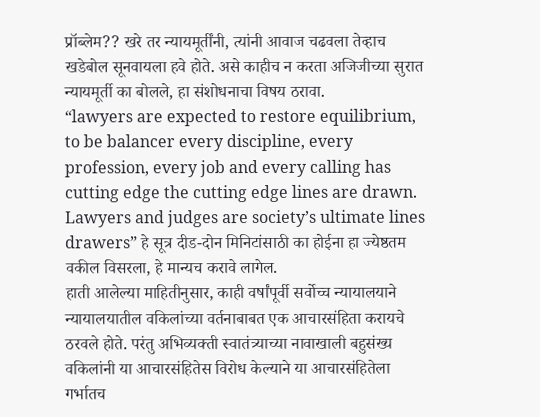प्रॉब्लेम?? खरे तर न्यायमूर्तींनी, त्यांनी आवाज चढवला तेव्हाच खडेबोल सूनवायला हवे होते. असे काहीच न करता अजिजीच्या सुरात न्यायमूर्ती का बोलले, हा संशोधनाचा विषय ठरावा.
“lawyers are expected to restore equilibrium, to be balancer every discipline, every profession, every job and every calling has cutting edge the cutting edge lines are drawn. Lawyers and judges are society’s ultimate lines drawers” हे सूत्र दीड-दोन मिनिटांसाठी का होईना हा ज्येष्ठतम वकील विसरला, हे मान्यच करावे लागेल.
हाती आलेल्या माहितीनुसार, काही वर्षांपूर्वी सर्वोच्च न्यायालयाने न्यायालयातील वकिलांच्या वर्तनाबाबत एक आचारसंहिता करायचे ठरवले होते. परंतु अभिव्यक्ती स्वातंत्र्याच्या नावाखाली बहुसंख्य वकिलांनी या आचारसंहितेस विरोध केल्याने या आचारसंहितेला गर्भातच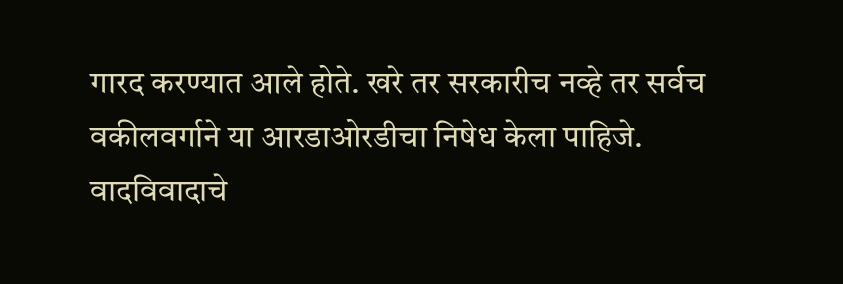गारद करण्यात आले होते. खरे तर सरकारीच नव्हे तर सर्वच वकीलवर्गाने या आरडाओरडीचा निषेध केला पाहिजे. वादविवादाचे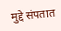मुद्दे संपतात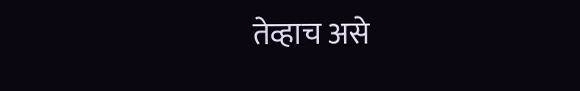तेव्हाच असे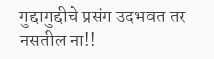गुद्दागुद्दीचे प्रसंग उदभवत तर नसतील ना!!